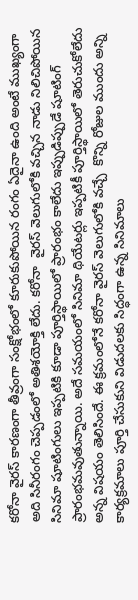కరోనా వైరస్ కారణంగా తీవ్రంగా సంక్షోభంలో కూరుకుపోయిన రంగం ఏదైనా ఉంది అంటే ముఖ్యంగా అది సినీరంగం చెప్పడంలో అతిశయోక్తి లేదు. కరోనా  వైరస్ వెలుగులోకి వచ్చిన నాడు నిలిచిపోయిన సినిమా షూటింగులు ఇప్పటికి కూడా పూర్తిస్థాయిలో ప్రారంభం కాలేదు ఇప్పుడిప్పుడే షూటింగ్ ప్రారంభమవుతున్నాయి. అదే సమయంలో సినిమా థియేటర్లు ఇప్పటికీ పూర్తిస్థాయిలో తెరుచుకోలేదు అన్న విషయం తెలిసిందే. ఈ క్రమంలోనే కరోనా వైరస్ వెలుగులోకి వచ్చే  కొన్ని రోజుల ముందు అన్ని కార్యక్రమాలు పూర్తి చేసుకుని విడుదలకు సిద్ధంగా ఉన్న సినిమాలు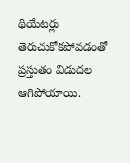థియేటర్లు తెరుచుకోకపోవడంతో ప్రస్తుతం విడుదల ఆగిపోయాయి.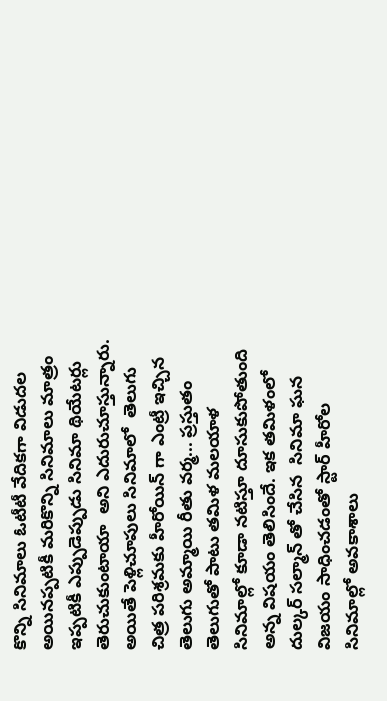కొన్ని సినిమాలు ఓటీటీ వేదికగా విడుదల అయినప్పటికీ మరికొన్ని సినిమాలు మాత్రం ఇప్పటికీ ఎప్పుడెప్పుడు సినిమా థియేటర్లు తెరుచుకుంటాయా  అని ఎదురుచూస్తున్నారు.  అయితే పెళ్లిచూపులు సినిమాలో  తెలుగు చిత్ర పరిశ్రమకు హీరోయిన్ గా ఎంట్రీ ఇచ్చిన తెలుగు అమ్మాయి రీతు వర్మ... ప్రస్తుతం తెలుగుతో పాటు తమిళ మలయాళ సినిమాల్లో కూడా నటిస్తూ దూసుకుపోతుంది అన్న విషయం తెలిసిందే. ఇక తమిళంలో దుల్కర్ సల్మాన్ తో చేసిన  సినిమా ఘన విజయం సాధించడంతో స్టార్ హీరోల సినిమాల్లో అవకాశాలు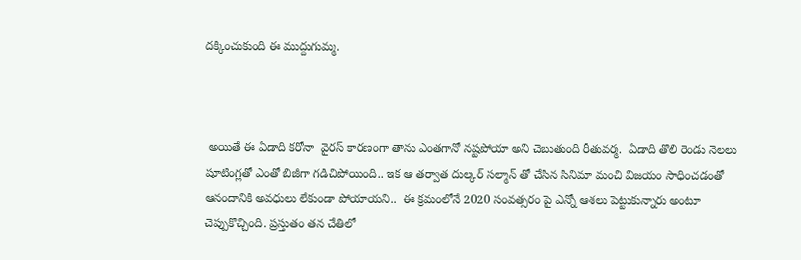దక్కించుకుంది ఈ ముద్దుగుమ్మ.



 అయితే ఈ ఏడాది కరోనా  వైరస్ కారణంగా తాను ఎంతగానో నష్టపోయా అని చెబుతుంది రీతువర్మ.  ఏడాది తొలి రెండు నెలలు షూటింగ్లతో ఎంతో బిజీగా గడిచిపోయింది.. ఇక ఆ తర్వాత దుల్కర్ సల్మాన్ తో చేసిన సినిమా మంచి విజయం సాధించడంతో ఆనందానికి అవధులు లేకుండా పోయాయని..  ఈ క్రమంలోనే 2020 సంవత్సరం పై ఎన్నో ఆశలు పెట్టుకున్నారు అంటూ చెప్పుకొచ్చింది. ప్రస్తుతం తన చేతిలో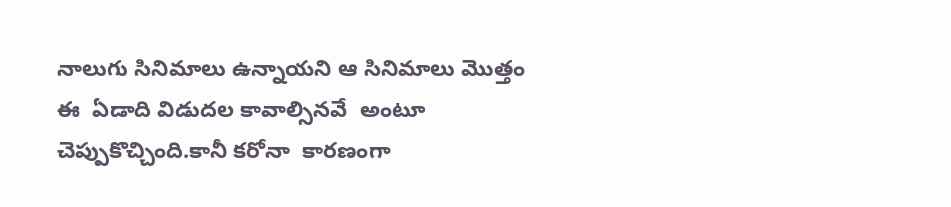నాలుగు సినిమాలు ఉన్నాయని ఆ సినిమాలు మొత్తం ఈ  ఏడాది విడుదల కావాల్సినవే  అంటూ చెప్పుకొచ్చింది.కానీ కరోనా  కారణంగా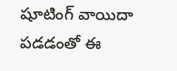షూటింగ్ వాయిదా పడడంతో ఈ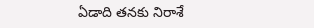ఏడాది తనకు నిరాశే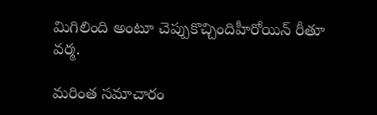మిగిలింది అంటూ చెప్పుకొచ్చిందిహీరోయిన్ రీతూ వర్మ.

మరింత సమాచారం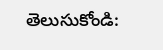తెలుసుకోండి: